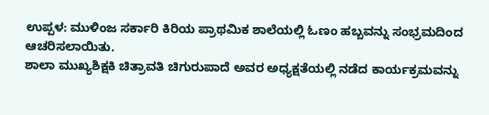ಉಪ್ಪಳ: ಮುಳಿಂಜ ಸರ್ಕಾರಿ ಕಿರಿಯ ಪ್ರಾಥಮಿಕ ಶಾಲೆಯಲ್ಲಿ ಓಣಂ ಹಬ್ಬವನ್ನು ಸಂಭ್ರಮದಿಂದ ಆಚರಿಸಲಾಯಿತು.
ಶಾಲಾ ಮುಖ್ಯಶಿಕ್ಷಕಿ ಚಿತ್ರಾವತಿ ಚಿಗುರುಪಾದೆ ಅವರ ಅಧ್ಯಕ್ಷತೆಯಲ್ಲಿ ನಡೆದ ಕಾರ್ಯಕ್ರಮವನ್ನು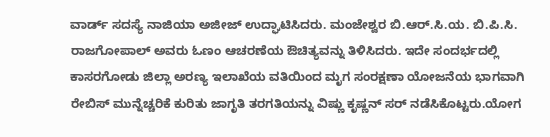ವಾರ್ಡ್ ಸದಸ್ಯೆ ನಾಜಿಯಾ ಅಜೀಜ್ ಉದ್ಘಾಟಿಸಿದರು. ಮಂಜೇಶ್ವರ ಬಿ.ಆರ್.ಸಿ.ಯ. ಬಿ.ಪಿ.ಸಿ. ರಾಜಗೋಪಾಲ್ ಅವರು ಓಣಂ ಆಚರಣೆಯ ಔಚಿತ್ಯವನ್ನು ತಿಳಿಸಿದರು. ಇದೇ ಸಂದರ್ಭದಲ್ಲಿ ಕಾಸರಗೋಡು ಜಿಲ್ಲಾ ಅರಣ್ಯ ಇಲಾಖೆಯ ವತಿಯಿಂದ ಮೃಗ ಸಂರಕ್ಷಣಾ ಯೋಜನೆಯ ಭಾಗವಾಗಿ ರೇಬಿಸ್ ಮುನ್ನೆಚ್ಚರಿಕೆ ಕುರಿತು ಜಾಗೃತಿ ತರಗತಿಯನ್ನು ವಿಷ್ಣು ಕೃಷ್ಣನ್ ಸರ್ ನಡೆಸಿಕೊಟ್ಟರು.ಯೋಗ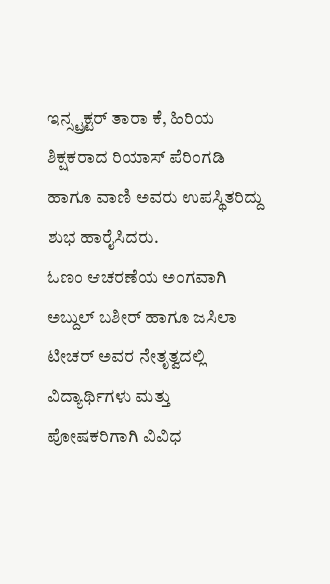ಇನ್ಸ್ಟ್ರಕ್ಟರ್ ತಾರಾ ಕೆ, ಹಿರಿಯ ಶಿಕ್ಷಕರಾದ ರಿಯಾಸ್ ಪೆರಿಂಗಡಿ ಹಾಗೂ ವಾಣಿ ಅವರು ಉಪಸ್ಥಿತರಿದ್ದು ಶುಭ ಹಾರೈಸಿದರು.
ಓಣಂ ಆಚರಣೆಯ ಅಂಗವಾಗಿ ಅಬ್ದುಲ್ ಬಶೀರ್ ಹಾಗೂ ಜಸಿಲಾ ಟೀಚರ್ ಅವರ ನೇತೃತ್ವದಲ್ಲಿ ವಿದ್ಯಾರ್ಥಿಗಳು ಮತ್ತು ಪೋಷಕರಿಗಾಗಿ ವಿವಿಧ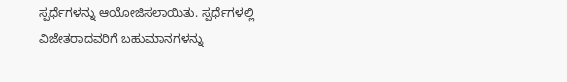ಸ್ಪರ್ಧೆಗಳನ್ನು ಆಯೋಜಿಸಲಾಯಿತು. ಸ್ಪರ್ಧೆಗಳಲ್ಲಿ ವಿಜೇತರಾದವರಿಗೆ ಬಹುಮಾನಗಳನ್ನು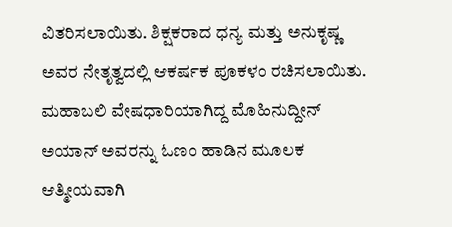ವಿತರಿಸಲಾಯಿತು. ಶಿಕ್ಷಕರಾದ ಧನ್ಯ ಮತ್ತು ಅನುಕೃಷ್ಣ ಅವರ ನೇತೃತ್ವದಲ್ಲಿ ಆಕರ್ಷಕ ಪೂಕಳಂ ರಚಿಸಲಾಯಿತು.
ಮಹಾಬಲಿ ವೇಷಧಾರಿಯಾಗಿದ್ದ ಮೊಹಿನುದ್ದೀನ್ ಅಯಾನ್ ಅವರನ್ನು ಓಣಂ ಹಾಡಿನ ಮೂಲಕ ಆತ್ಮೀಯವಾಗಿ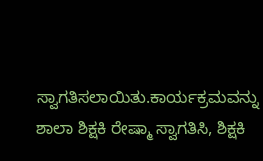ಸ್ವಾಗತಿಸಲಾಯಿತು.ಕಾರ್ಯಕ್ರಮವನ್ನು ಶಾಲಾ ಶಿಕ್ಷಕಿ ರೇಷ್ಮಾ ಸ್ವಾಗತಿಸಿ, ಶಿಕ್ಷಕಿ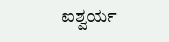ಐಶ್ವರ್ಯ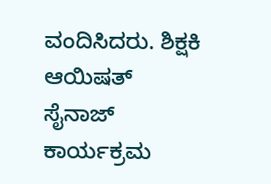ವಂದಿಸಿದರು. ಶಿಕ್ಷಕಿ ಆಯಿಷತ್ ಸೈನಾಜ್ ಕಾರ್ಯಕ್ರಮ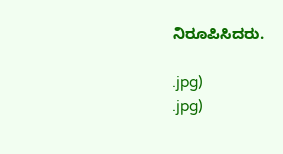ನಿರೂಪಿಸಿದರು.

.jpg)
.jpg)